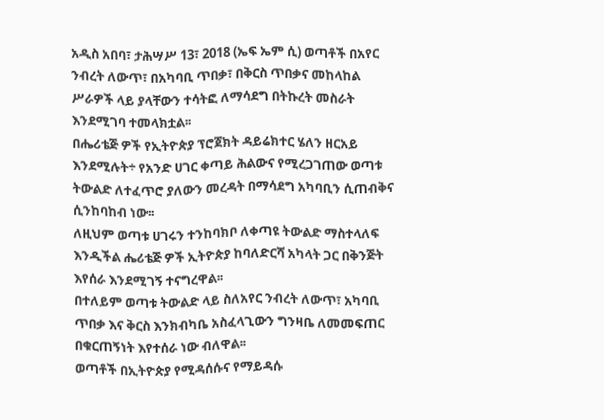አዲስ አበባ፣ ታሕሣሥ 13፣ 2018 (ኤፍ ኤም ሲ) ወጣቶች በአየር ንብረት ለውጥ፣ በአካባቢ ጥበቃ፣ በቅርስ ጥበቃና መከላከል ሥራዎች ላይ ያላቸውን ተሳትፎ ለማሳደግ በትኩረት መስራት እንደሚገባ ተመላክቷል፡፡
በሔሪቴጅ ዎች የኢትዮጵያ ፕሮጀክት ዳይሬክተር ሄለን ዘርአይ እንደሚሉት÷ የአንድ ሀገር ቀጣይ ሕልውና የሚረጋገጠው ወጣቱ ትውልድ ለተፈጥሮ ያለውን መረዳት በማሳደግ አካባቢን ሲጠብቅና ሲንከባከብ ነው፡፡
ለዚህም ወጣቱ ሀገሩን ተንከባክቦ ለቀጣዩ ትውልድ ማስተላለፍ እንዲችል ሔሪቴጅ ዎች ኢትዮጵያ ከባለድርሻ አካላት ጋር በቅንጅት እየሰራ እንደሚገኝ ተናግረዋል፡፡
በተለይም ወጣቱ ትውልድ ላይ ስለአየር ንብረት ለውጥ፣ አካባቢ ጥበቃ እና ቅርስ እንክብካቤ አስፈላጊውን ግንዛቤ ለመመፍጠር በቁርጠኝነት እየተሰራ ነው ብለዋል፡፡
ወጣቶች በኢትዮጵያ የሚዳሰሱና የማይዳሱ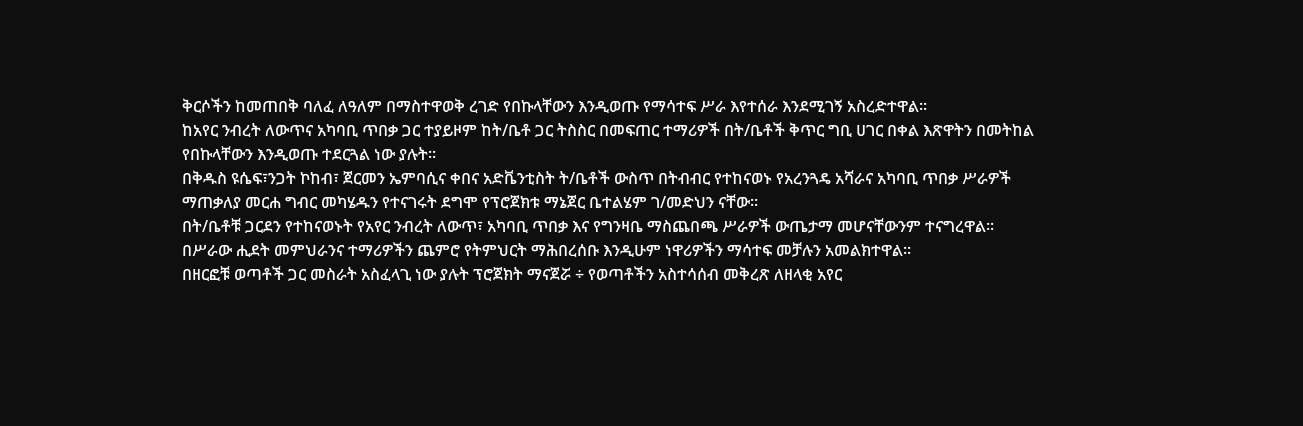ቅርሶችን ከመጠበቅ ባለፈ ለዓለም በማስተዋወቅ ረገድ የበኩላቸውን እንዲወጡ የማሳተፍ ሥራ እየተሰራ እንደሚገኝ አስረድተዋል፡፡
ከአየር ንብረት ለውጥና አካባቢ ጥበቃ ጋር ተያይዞም ከት/ቤቶ ጋር ትስስር በመፍጠር ተማሪዎች በት/ቤቶች ቅጥር ግቢ ሀገር በቀል እጽዋትን በመትከል የበኩላቸውን እንዲወጡ ተደርጓል ነው ያሉት፡፡
በቅዱስ ዩሴፍ፣ንጋት ኮከብ፣ ጀርመን ኤምባሲና ቀበና አድቬንቲስት ት/ቤቶች ውስጥ በትብብር የተከናወኑ የአረንጓዴ አሻራና አካባቢ ጥበቃ ሥራዎች ማጠቃለያ መርሐ ግብር መካሄዱን የተናገሩት ደግሞ የፕሮጀክቱ ማኔጀር ቤተልሄም ገ/መድህን ናቸው፡፡
በት/ቤቶቹ ጋርደን የተከናወኑት የአየር ንብረት ለውጥ፣ አካባቢ ጥበቃ እና የግንዛቤ ማስጨበጫ ሥራዎች ውጤታማ መሆናቸውንም ተናግረዋል፡፡
በሥራው ሒደት መምህራንና ተማሪዎችን ጨምሮ የትምህርት ማሕበረሰቡ እንዲሁም ነዋሪዎችን ማሳተፍ መቻሉን አመልክተዋል፡፡
በዘርፎቹ ወጣቶች ጋር መስራት አስፈላጊ ነው ያሉት ፕሮጀክት ማናጀሯ ÷ የወጣቶችን አስተሳሰብ መቅረጽ ለዘላቂ አየር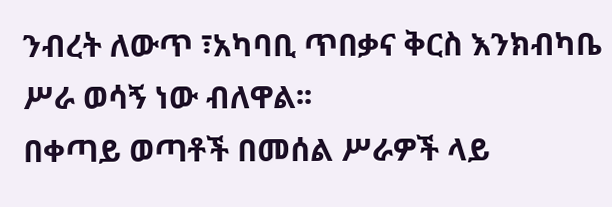ንብረት ለውጥ ፣አካባቢ ጥበቃና ቅርስ እንክብካቤ ሥራ ወሳኝ ነው ብለዋል፡፡
በቀጣይ ወጣቶች በመሰል ሥራዎች ላይ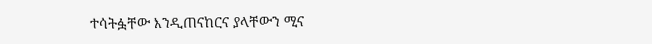ተሳትፏቸው እንዲጠናከርና ያላቸውን ሚና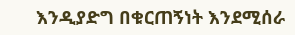እንዲያድግ በቁርጠኝነት እንደሚሰራ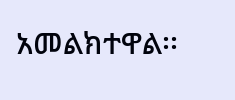አመልክተዋል፡፡